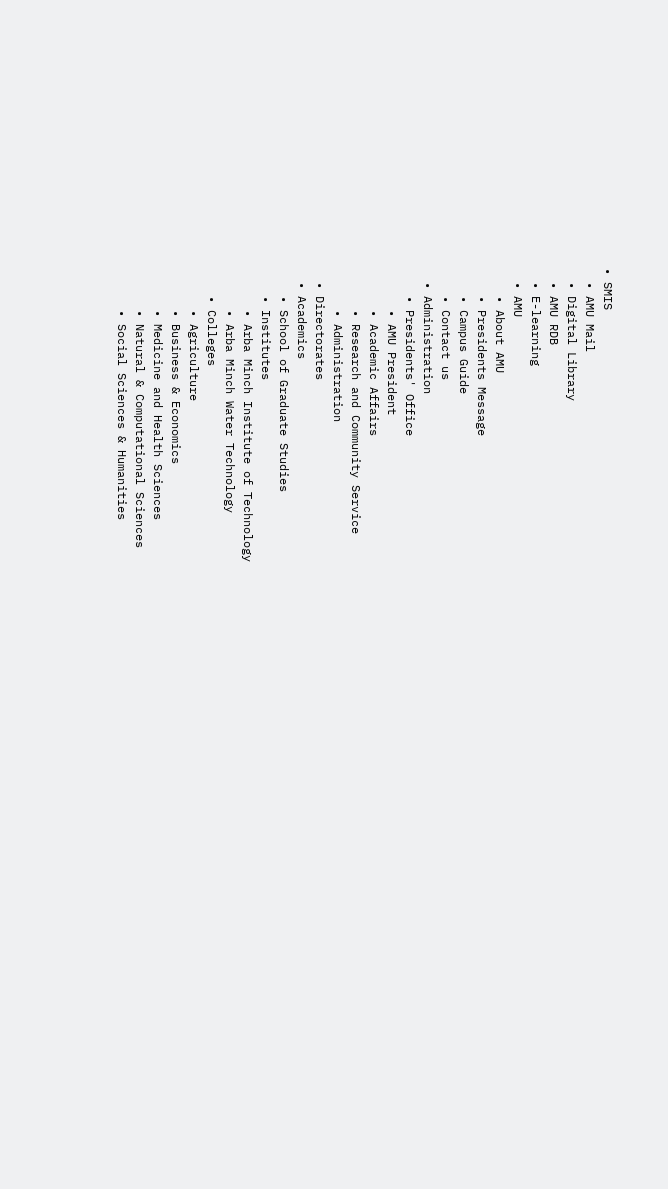• SMIS
  • AMU Mail
  • Digital Library
  • AMU RDB
  • E-learning
  • AMU
    • About AMU
    • Presidents Message
    • Campus Guide
    • Contact us
  • Administration
    • Presidents' Office
      • AMU President
      • Academic Affairs
      • Research and Community Service
      • Administration
  • Directorates
  • Academics
    • School of Graduate Studies
    • Institutes
      • Arba Minch Institute of Technology
      • Arba Minch Water Technology
    • Colleges
      • Agriculture
      • Business & Economics
      • Medicine and Health Sciences
      • Natural & Computational Sciences
      • Social Sciences & Humanities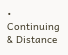• Continuing & Distance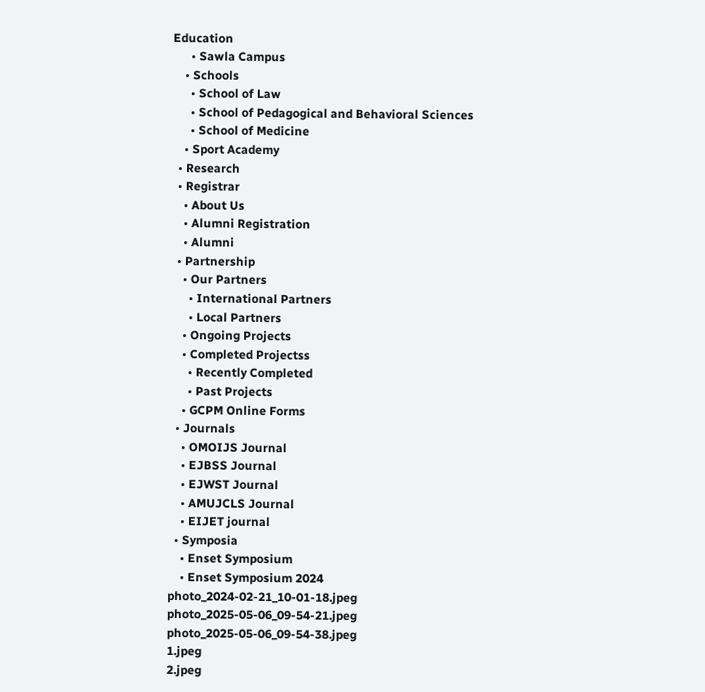Education
      • Sawla Campus
    • Schools
      • School of Law
      • School of Pedagogical and Behavioral Sciences
      • School of Medicine
    • Sport Academy
  • Research
  • Registrar
    • About Us
    • Alumni Registration
    • Alumni
  • Partnership
    • Our Partners
      • International Partners
      • Local Partners
    • Ongoing Projects
    • Completed Projectss
      • Recently Completed
      • Past Projects
    • GCPM Online Forms
  • Journals
    • OMOIJS Journal
    • EJBSS Journal
    • EJWST Journal
    • AMUJCLS Journal
    • EIJET journal
  • Symposia
    • Enset Symposium
    • Enset Symposium 2024
photo_2024-02-21_10-01-18.jpeg
photo_2025-05-06_09-54-21.jpeg
photo_2025-05-06_09-54-38.jpeg
1.jpeg
2.jpeg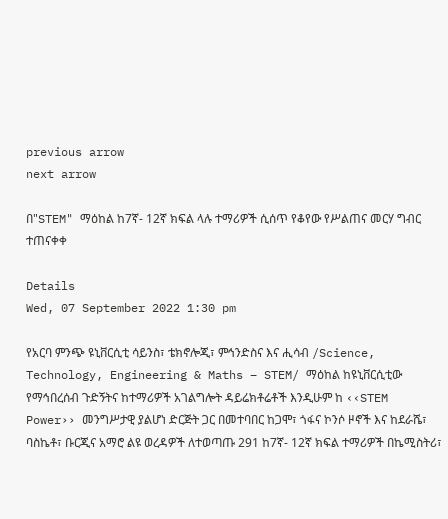previous arrow
next arrow

በ"STEM" ማዕከል ከ7ኛ- 12ኛ ክፍል ላሉ ተማሪዎች ሲሰጥ የቆየው የሥልጠና መርሃ ግብር ተጠናቀቀ

Details
Wed, 07 September 2022 1:30 pm

የአርባ ምንጭ ዩኒቨርሲቲ ሳይንስ፣ ቴክኖሎጂ፣ ምኅንድስና እና ሒሳብ /Science, Technology, Engineering & Maths – STEM/ ማዕከል ከዩኒቨርሲቲው የማኅበረሰብ ጉድኝትና ከተማሪዎች አገልግሎት ዳይሬክቶሬቶች እንዲሁም ከ ‹‹STEM Power›› መንግሥታዊ ያልሆነ ድርጅት ጋር በመተባበር ከጋሞ፣ ጎፋና ኮንሶ ዞኖች እና ከደራሼ፣ ባስኬቶ፣ ቡርጂና አማሮ ልዩ ወረዳዎች ለተወጣጡ 291 ከ7ኛ- 12ኛ ክፍል ተማሪዎች በኬሚስትሪ፣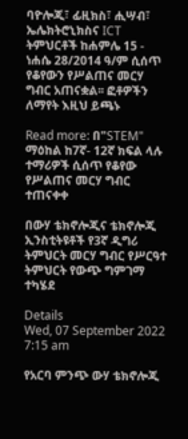ባዮሎጂ፣ ፊዚክስ፣ ሒሣብ፣ ኤሌክትሮኒክስና ICT ትምህርቶች ከሐምሌ 15 - ነሐሴ 28/2014 ዓ/ም ሲሰጥ የቆየውን የሥልጠና መርሃ ግብር አጠናቋል፡፡ ፎቶዎችን ለማየት እዚህ ይጫኑ

Read more: በ"STEM" ማዕከል ከ7ኛ- 12ኛ ክፍል ላሉ ተማሪዎች ሲሰጥ የቆየው የሥልጠና መርሃ ግብር ተጠናቀቀ

በውሃ ቴክኖሎጂና ቴክኖሎጂ ኢንስቲትዩቶች የ3ኛ ዲግሪ ትምህርት መርሃ ግብር የሥርዓተ ትምህርት የውጭ ግምገማ ተካሄደ

Details
Wed, 07 September 2022 7:15 am

የአርባ ምንጭ ውሃ ቴክኖሎጂ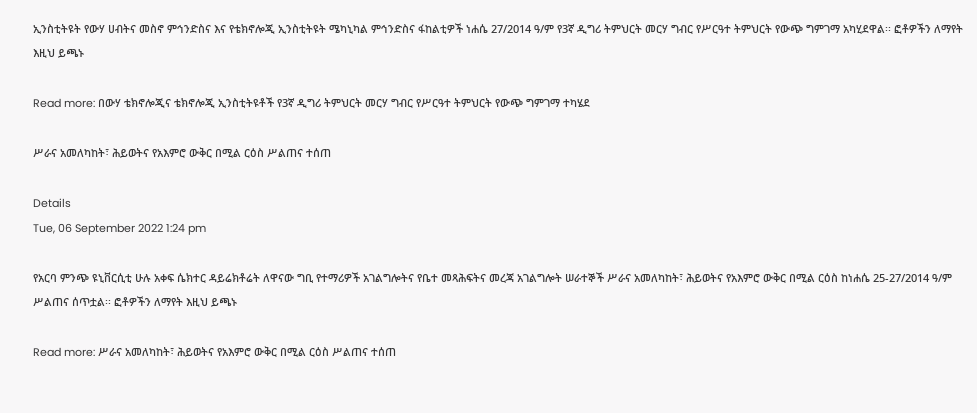ኢንስቲትዩት የውሃ ሀብትና መስኖ ምኅንድስና እና የቴክኖሎጂ ኢንስቲትዩት ሜካኒካል ምኅንድስና ፋከልቲዎች ነሐሴ 27/2014 ዓ/ም የ3ኛ ዲግሪ ትምህርት መርሃ ግብር የሥርዓተ ትምህርት የውጭ ግምገማ አካሂደዋል፡፡ ፎቶዎችን ለማየት እዚህ ይጫኑ

Read more: በውሃ ቴክኖሎጂና ቴክኖሎጂ ኢንስቲትዩቶች የ3ኛ ዲግሪ ትምህርት መርሃ ግብር የሥርዓተ ትምህርት የውጭ ግምገማ ተካሄደ

ሥራና አመለካከት፣ ሕይወትና የአእምሮ ውቅር በሚል ርዕስ ሥልጠና ተሰጠ

Details
Tue, 06 September 2022 1:24 pm

የአርባ ምንጭ ዩኒቨርሲቲ ሁሉ አቀፍ ሴክተር ዳይሬክቶሬት ለዋናው ግቢ የተማሪዎች አገልግሎትና የቤተ መጻሕፍትና መረጃ አገልግሎት ሠራተኞች ሥራና አመለካከት፣ ሕይወትና የአእምሮ ውቅር በሚል ርዕስ ከነሐሴ 25-27/2014 ዓ/ም ሥልጠና ሰጥቷል፡፡ ፎቶዎችን ለማየት እዚህ ይጫኑ

Read more: ሥራና አመለካከት፣ ሕይወትና የአእምሮ ውቅር በሚል ርዕስ ሥልጠና ተሰጠ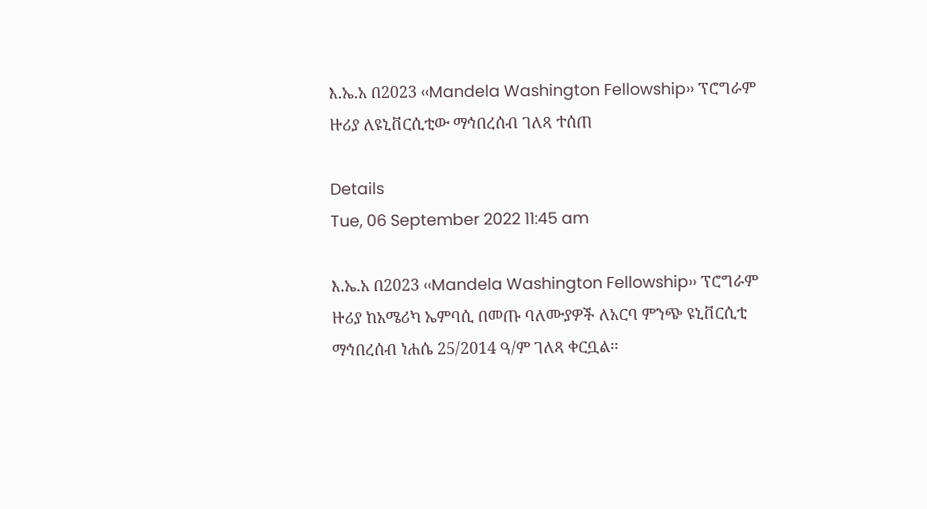እ.ኤ.አ በ2023 ‹‹Mandela Washington Fellowship›› ፕሮግራም ዙሪያ ለዩኒቨርሲቲው ማኅበረሰብ ገለጻ ተሰጠ

Details
Tue, 06 September 2022 11:45 am

እ.ኤ.አ በ2023 ‹‹Mandela Washington Fellowship›› ፕሮግራም ዙሪያ ከአሜሪካ ኤምባሲ በመጡ ባለሙያዎች ለአርባ ምንጭ ዩኒቨርሲቲ ማኅበረሰብ ነሐሴ 25/2014 ዓ/ም ገለጻ ቀርቧል፡፡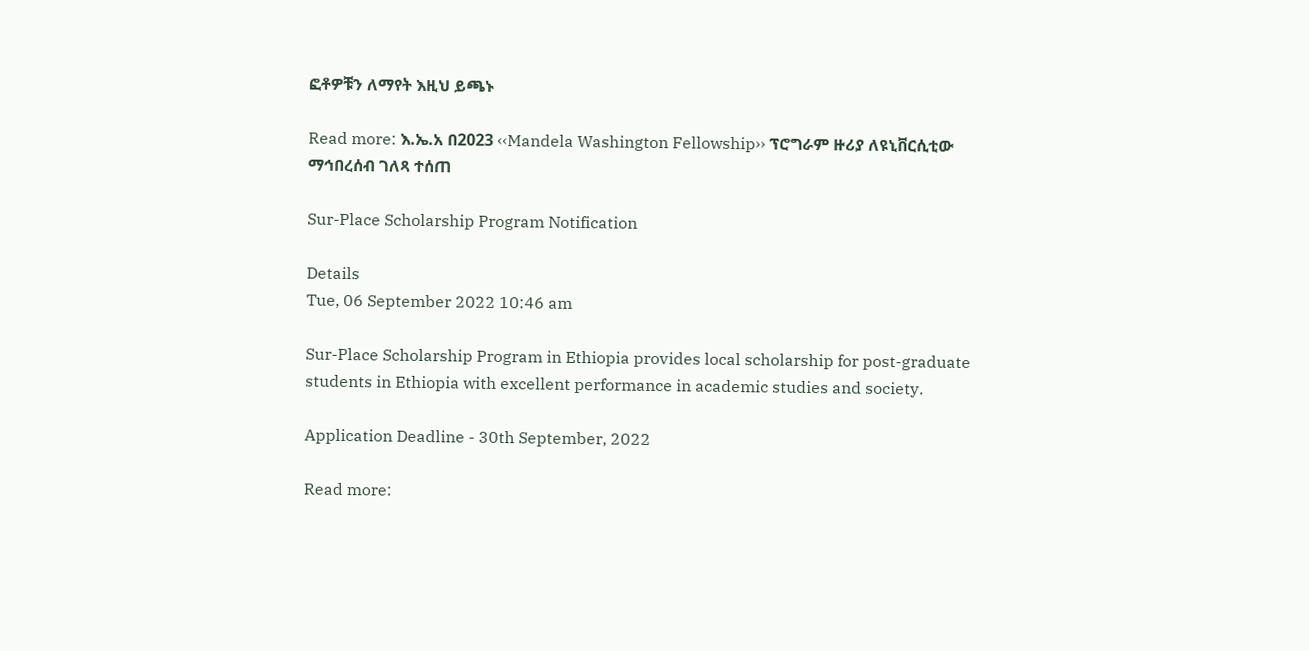ፎቶዎቹን ለማየት እዚህ ይጫኑ

Read more: እ.ኤ.አ በ2023 ‹‹Mandela Washington Fellowship›› ፕሮግራም ዙሪያ ለዩኒቨርሲቲው ማኅበረሰብ ገለጻ ተሰጠ

Sur-Place Scholarship Program Notification

Details
Tue, 06 September 2022 10:46 am

Sur-Place Scholarship Program in Ethiopia provides local scholarship for post-graduate students in Ethiopia with excellent performance in academic studies and society.

Application Deadline - 30th September, 2022

Read more: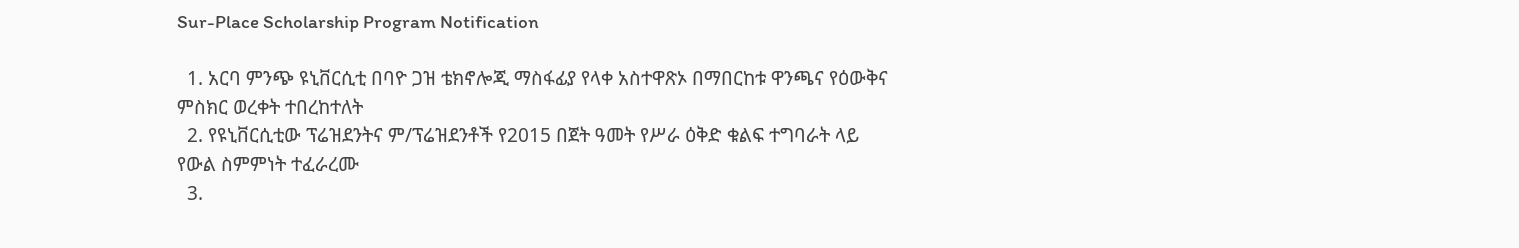Sur-Place Scholarship Program Notification

  1. አርባ ምንጭ ዩኒቨርሲቲ በባዮ ጋዝ ቴክኖሎጂ ማስፋፊያ የላቀ አስተዋጽኦ በማበርከቱ ዋንጫና የዕውቅና ምስክር ወረቀት ተበረከተለት
  2. የዩኒቨርሲቲው ፕሬዝደንትና ም/ፕሬዝደንቶች የ2015 በጀት ዓመት የሥራ ዕቅድ ቁልፍ ተግባራት ላይ የውል ስምምነት ተፈራረሙ
  3.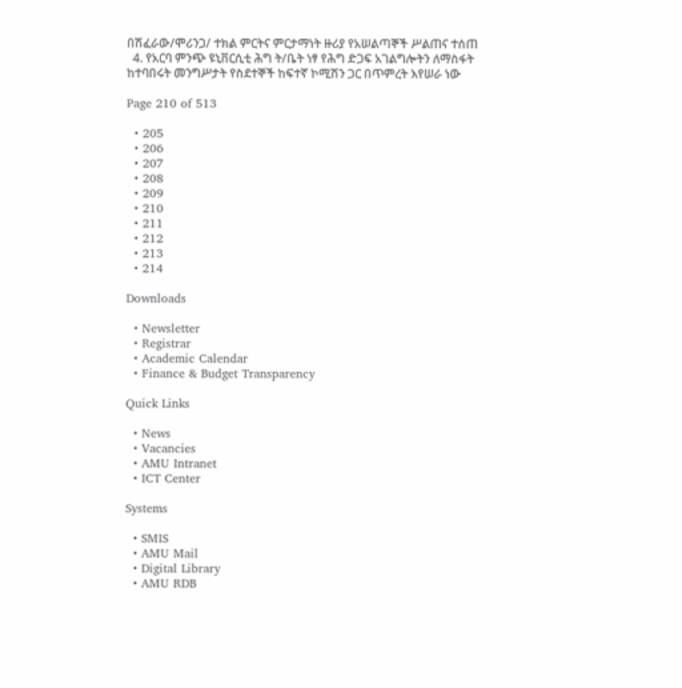በሽፈራው/ሞሪንጋ/ ተክል ምርትና ምርታማነት ዙሪያ የአሠልጣኞች ሥልጠና ተሰጠ
  4. የአርባ ምንጭ ዩኒቨርሲቲ ሕግ ት/ቤት ነፃ የሕግ ድጋፍ አገልግሎትን ለማስፋት ከተባበሩት መንግሥታት የስደተኞች ከፍተኛ ኮሚሽን ጋር በጥምረት እየሠራ ነው

Page 210 of 513

  • 205
  • 206
  • 207
  • 208
  • 209
  • 210
  • 211
  • 212
  • 213
  • 214

Downloads

  • Newsletter
  • Registrar
  • Academic Calendar
  • Finance & Budget Transparency

Quick Links

  • News
  • Vacancies
  • AMU Intranet
  • ICT Center

Systems

  • SMIS
  • AMU Mail
  • Digital Library
  • AMU RDB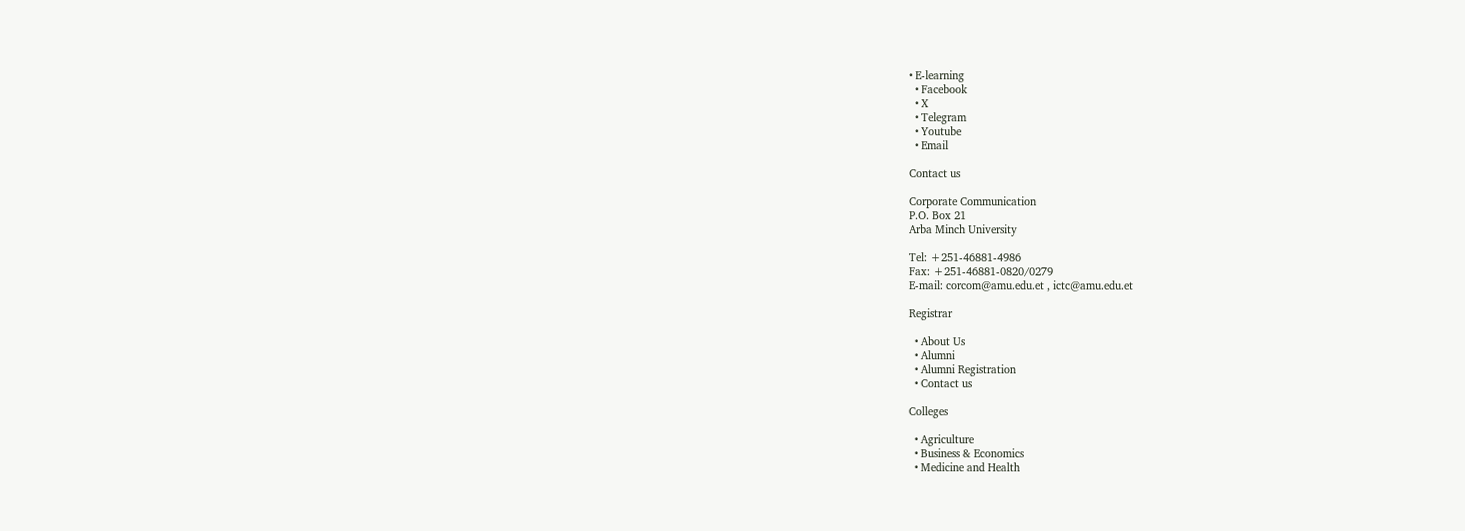• E-learning
  • Facebook
  • X
  • Telegram
  • Youtube
  • Email

Contact us

Corporate Communication
P.O. Box 21
Arba Minch University

Tel: +251-46881-4986
Fax: +251-46881-0820/0279
E-mail: corcom@amu.edu.et , ictc@amu.edu.et

Registrar

  • About Us
  • Alumni
  • Alumni Registration
  • Contact us

Colleges

  • Agriculture
  • Business & Economics
  • Medicine and Health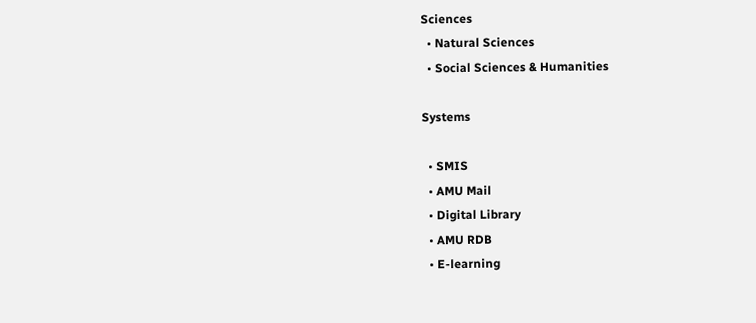Sciences
  • Natural Sciences
  • Social Sciences & Humanities

Systems

  • SMIS
  • AMU Mail
  • Digital Library
  • AMU RDB
  • E-learning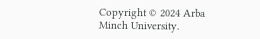Copyright © 2024 Arba Minch University.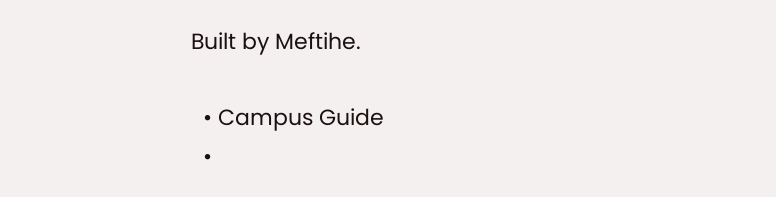Built by Meftihe.

  • Campus Guide
  •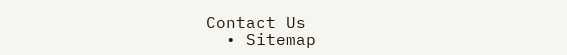Contact Us
  • Sitemap